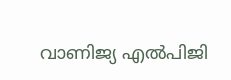വാണിജ്യ എല്‍പിജി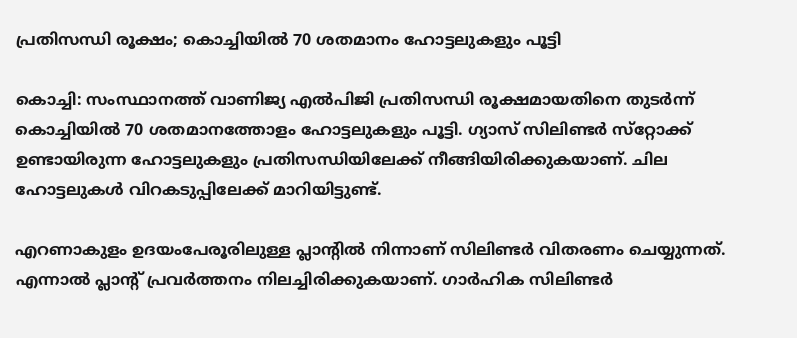പ്രതിസന്ധി രൂക്ഷം; കൊച്ചിയില്‍ 70 ശതമാനം ഹോട്ടലുകളും പൂട്ടി

കൊച്ചി: സംസ്ഥാനത്ത് വാണിജ്യ എല്‍പിജി പ്രതിസന്ധി രൂക്ഷമായതിനെ തുടര്‍ന്ന് കൊച്ചിയില്‍ 70 ശതമാനത്തോളം ഹോട്ടലുകളും പൂട്ടി. ഗ്യാസ് സിലിണ്ടര്‍ സ്‌റ്റോക്ക് ഉണ്ടായിരുന്ന ഹോട്ടലുകളും പ്രതിസന്ധിയിലേക്ക് നീങ്ങിയിരിക്കുകയാണ്. ചില ഹോട്ടലുകള്‍ വിറകടുപ്പിലേക്ക് മാറിയിട്ടുണ്ട്.

എറണാകുളം ഉദയംപേരൂരിലുള്ള പ്ലാന്‍റില്‍ നിന്നാണ് സിലിണ്ടര്‍ വിതരണം ചെയ്യുന്നത്. എന്നാല്‍ പ്ലാന്‍റ് പ്രവര്‍ത്തനം നിലച്ചിരിക്കുകയാണ്. ഗാര്‍ഹിക സിലിണ്ടര്‍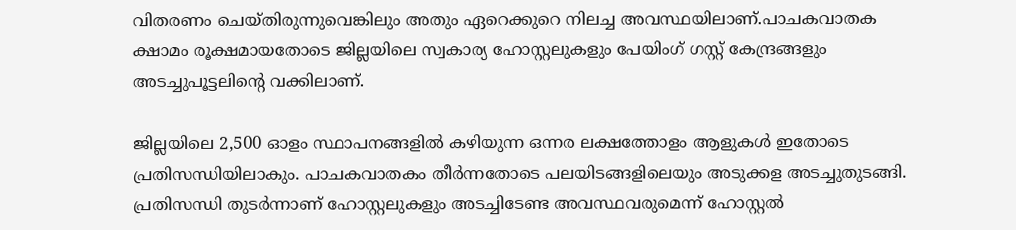വിതരണം ചെയ്തിരുന്നുവെങ്കിലും അതും ഏറെക്കുറെ നിലച്ച അവസ്ഥയിലാണ്.പാചകവാതക ക്ഷാമം രൂക്ഷമായതോടെ ജില്ലയിലെ സ്വകാര്യ ഹോസ്റ്റലുകളും പേയിംഗ് ഗസ്റ്റ് കേന്ദ്രങ്ങളും അടച്ചുപൂട്ടലിന്‍റെ വക്കിലാണ്.

ജില്ലയിലെ 2,500 ഓളം സ്ഥാപനങ്ങളില്‍ കഴിയുന്ന ഒന്നര ലക്ഷത്തോളം ആളുകള്‍ ഇതോടെ പ്രതിസന്ധിയിലാകും. പാചകവാതകം തീര്‍ന്നതോടെ പലയിടങ്ങളിലെയും അടുക്കള അടച്ചുതുടങ്ങി. പ്രതിസന്ധി തുടര്‍ന്നാണ് ഹോസ്റ്റലുകളും അടച്ചിടേണ്ട അവസ്ഥവരുമെന്ന് ഹോസ്റ്റല്‍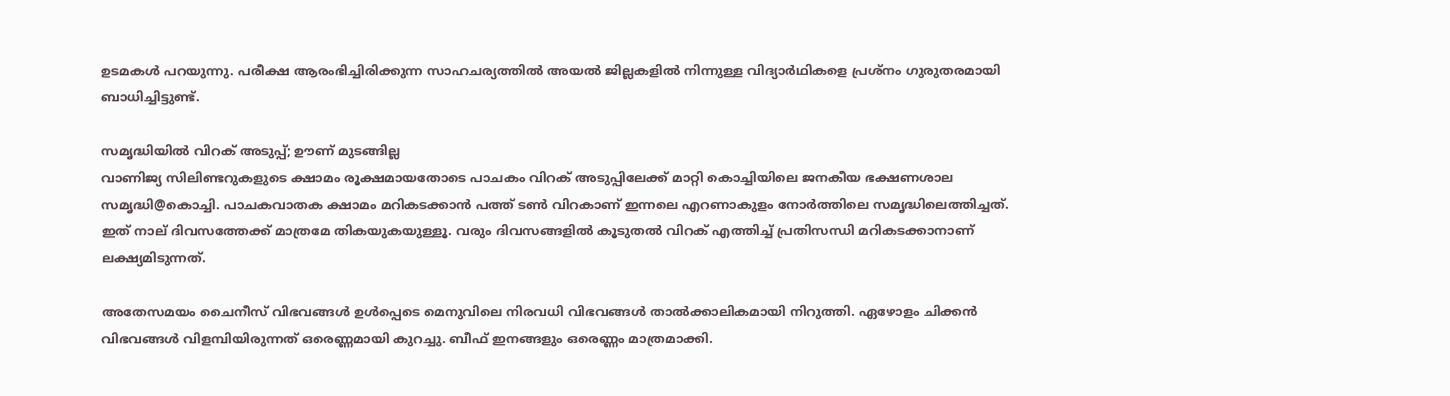ഉടമകള്‍ പറയുന്നു. പരീക്ഷ ആരംഭിച്ചിരിക്കുന്ന സാഹചര്യത്തില്‍ അയല്‍ ജില്ലകളില്‍ നിന്നുള്ള വിദ്യാര്‍ഥികളെ പ്രശ്‌നം ഗുരുതരമായി ബാധിച്ചിട്ടുണ്ട്.

സമൃദ്ധിയില്‍ വിറക് അടുപ്പ്; ഊണ് മുടങ്ങില്ല
വാണിജ്യ സിലിണ്ടറുകളുടെ ക്ഷാമം രൂക്ഷമായതോടെ പാചകം വിറക് അടുപ്പിലേക്ക് മാറ്റി കൊച്ചിയിലെ ജനകീയ ഭക്ഷണശാല സമൃദ്ധി@കൊച്ചി. പാചകവാതക ക്ഷാമം മറികടക്കാന്‍ പത്ത് ടണ്‍ വിറകാണ് ഇന്നലെ എറണാകുളം നോര്‍ത്തിലെ സമൃദ്ധിലെത്തിച്ചത്. ഇത് നാല് ദിവസത്തേക്ക് മാത്രമേ തികയുകയുള്ളൂ. വരും ദിവസങ്ങളില്‍ കൂടുതല്‍ വിറക് എത്തിച്ച് പ്രതിസന്ധി മറികടക്കാനാണ് ലക്ഷ്യമിടുന്നത്.

അതേസമയം ചൈനീസ് വിഭവങ്ങള്‍ ഉള്‍പ്പെടെ മെനുവിലെ നിരവധി വിഭവങ്ങള്‍ താല്‍ക്കാലികമായി നിറുത്തി. ഏഴോളം ചിക്കന്‍ വിഭവങ്ങള്‍ വിളമ്പിയിരുന്നത് ഒരെണ്ണമായി കുറച്ചു. ബീഫ് ഇനങ്ങളും ഒരെണ്ണം മാത്രമാക്കി.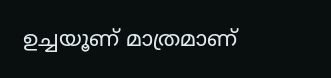ഉച്ചയൂണ് മാത്രമാണ്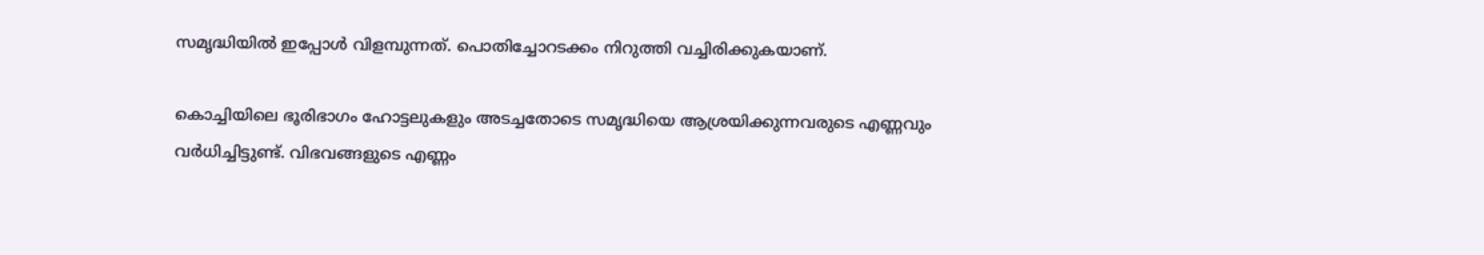സമൃദ്ധിയില്‍ ഇപ്പോള്‍ വിളമ്പുന്നത്. പൊതിച്ചോറടക്കം നിറുത്തി വച്ചിരിക്കുകയാണ്.

കൊച്ചിയിലെ ഭൂരിഭാഗം ഹോട്ടലുകളും അടച്ചതോടെ സമൃദ്ധിയെ ആശ്രയിക്കുന്നവരുടെ എണ്ണവും വര്‍ധിച്ചിട്ടുണ്ട്. വിഭവങ്ങളുടെ എണ്ണം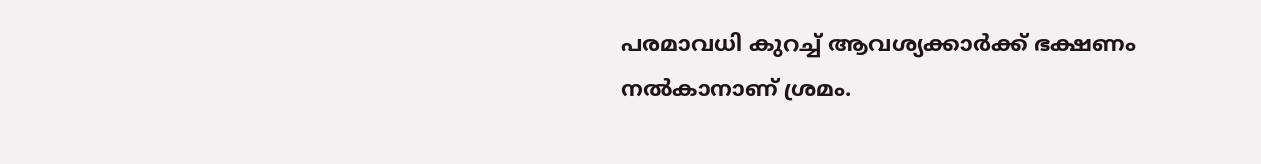പരമാവധി കുറച്ച് ആവശ്യക്കാര്‍ക്ക് ഭക്ഷണം നല്‍കാനാണ് ശ്രമം.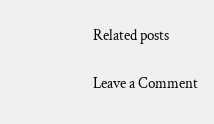Related posts

Leave a Comment